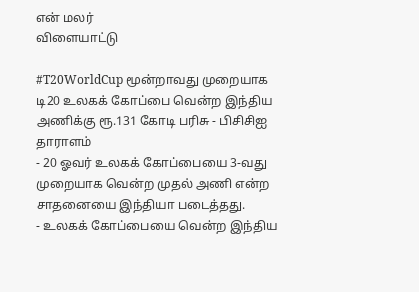என் மலர்
விளையாட்டு

#T20WorldCup மூன்றாவது முறையாக டி20 உலகக் கோப்பை வென்ற இந்திய அணிக்கு ரூ.131 கோடி பரிசு - பிசிசிஐ தாராளம்
- 20 ஓவர் உலகக் கோப்பையை 3-வது முறையாக வென்ற முதல் அணி என்ற சாதனையை இந்தியா படைத்தது.
- உலகக் கோப்பையை வென்ற இந்திய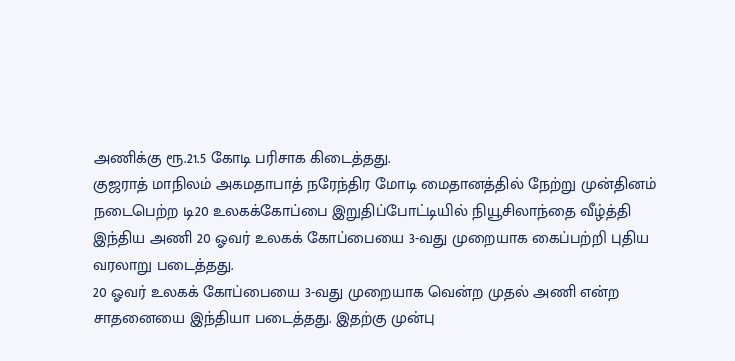அணிக்கு ரூ.21.5 கோடி பரிசாக கிடைத்தது.
குஜராத் மாநிலம் அகமதாபாத் நரேந்திர மோடி மைதானத்தில் நேற்று முன்தினம் நடைபெற்ற டி20 உலகக்கோப்பை இறுதிப்போட்டியில் நியூசிலாந்தை வீழ்த்தி இந்திய அணி 20 ஓவர் உலகக் கோப்பையை 3-வது முறையாக கைப்பற்றி புதிய வரலாறு படைத்தது.
20 ஓவர் உலகக் கோப்பையை 3-வது முறையாக வென்ற முதல் அணி என்ற சாதனையை இந்தியா படைத்தது. இதற்கு முன்பு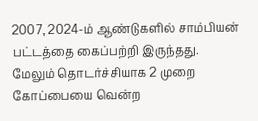2007, 2024-ம் ஆண்டுகளில் சாம்பியன் பட்டத்தை கைப்பற்றி இருந்தது.
மேலும் தொடர்ச்சியாக 2 முறை கோப்பையை வென்ற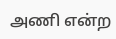அணி என்ற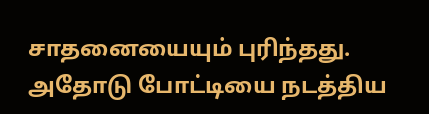சாதனையையும் புரிந்தது. அதோடு போட்டியை நடத்திய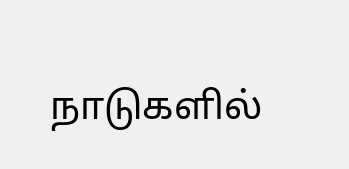நாடுகளில்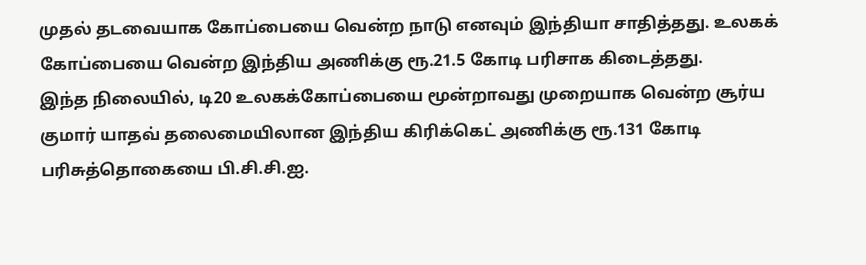முதல் தடவையாக கோப்பையை வென்ற நாடு எனவும் இந்தியா சாதித்தது. உலகக் கோப்பையை வென்ற இந்திய அணிக்கு ரூ.21.5 கோடி பரிசாக கிடைத்தது.
இந்த நிலையில், டி20 உலகக்கோப்பையை மூன்றாவது முறையாக வென்ற சூர்ய குமார் யாதவ் தலைமையிலான இந்திய கிரிக்கெட் அணிக்கு ரூ.131 கோடி பரிசுத்தொகையை பி.சி.சி.ஐ.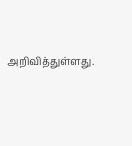அறிவித்துள்ளது.